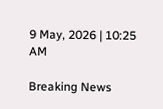9 May, 2026 | 10:25 AM

Breaking News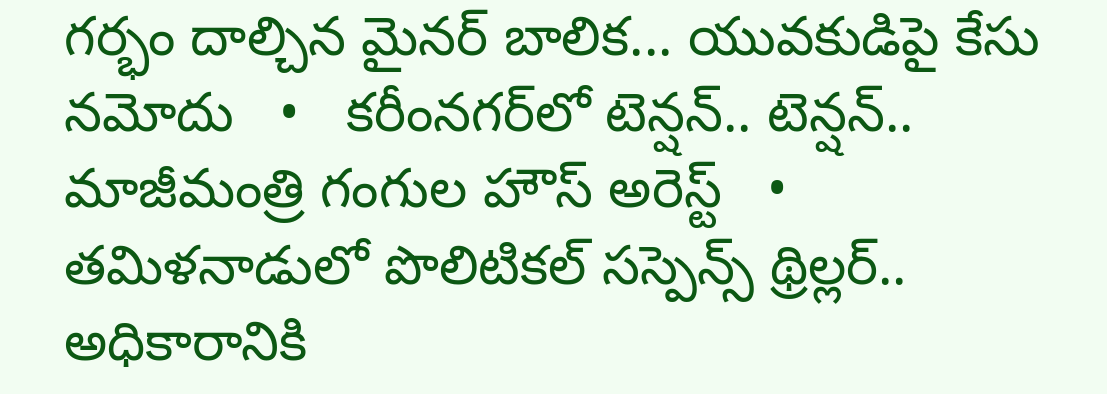గర్భం దాల్చిన మైనర్ బాలిక... యువకుడిపై కేసు నమోదు   •   కరీంనగర్‌లో టెన్షన్.. టెన్షన్.. మాజీమంత్రి గంగుల హౌస్ అరెస్ట్   •   తమిళనాడులో పొలిటికల్ సస్పెన్స్ థ్రిల్లర్.. అధికారానికి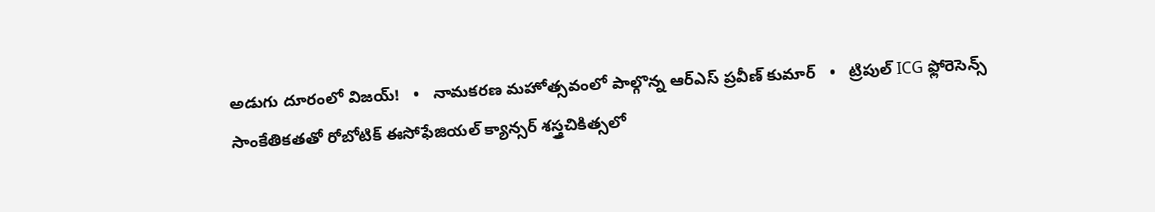అడుగు దూరంలో విజయ్!   •   నామకరణ మహోత్సవంలో పాల్గొన్న ఆర్ఎస్ ప్రవీణ్ కుమార్   •   ట్రిపుల్ ICG ఫ్లోరెసెన్స్ సాంకేతికతతో రోబోటిక్ ఈసోఫేజియల్ క్యాన్సర్ శస్త్రచికిత్సలో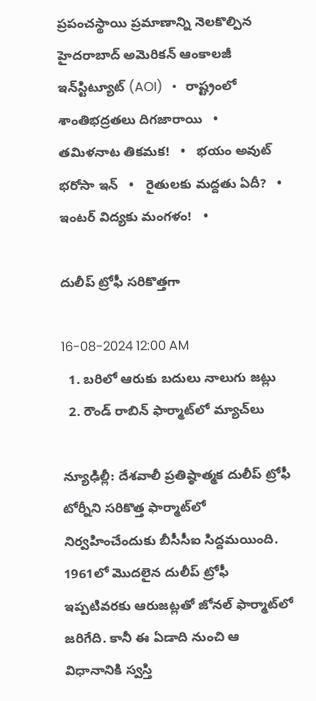ప్రపంచస్థాయి ప్రమాణాన్ని నెలకొల్పిన హైదరాబాద్ అమెరికన్ ఆంకాలజీ ఇన్‌స్టిట్యూట్ (AOI)   •   రాష్ట్రంలో శాంతిభద్రతలు దిగజారాయి   •   తమిళనాట తికమక!   •   భయం అవుట్ భరోసా ఇన్   •   రైతులకు మద్దతు ఏదీ?   •   ఇంటర్ విద్యకు మంగళం!   •

దులీప్ ట్రోఫీ సరికొత్తగా

16-08-2024 12:00 AM
  1. బరిలో ఆరుకు బదులు నాలుగు జట్లు
  2. రౌండ్ రాబిన్ ఫార్మాట్‌లో మ్యాచ్‌లు

న్యూఢిల్లీ: దేశవాలీ ప్రతిష్ఠాత్మక దులీప్ ట్రోఫీ టోర్నీని సరికొత్త ఫార్మాట్‌లో నిర్వహించేందుకు బీసీసీఐ సిద్దమయింది. 1961లో మొదలైన దులీప్ ట్రోఫీ ఇప్పటివరకు ఆరుజట్లతో జోనల్ ఫార్మాట్‌లో జరిగేది. కానీ ఈ ఏడాది నుంచి ఆ విధానానికి స్వస్తి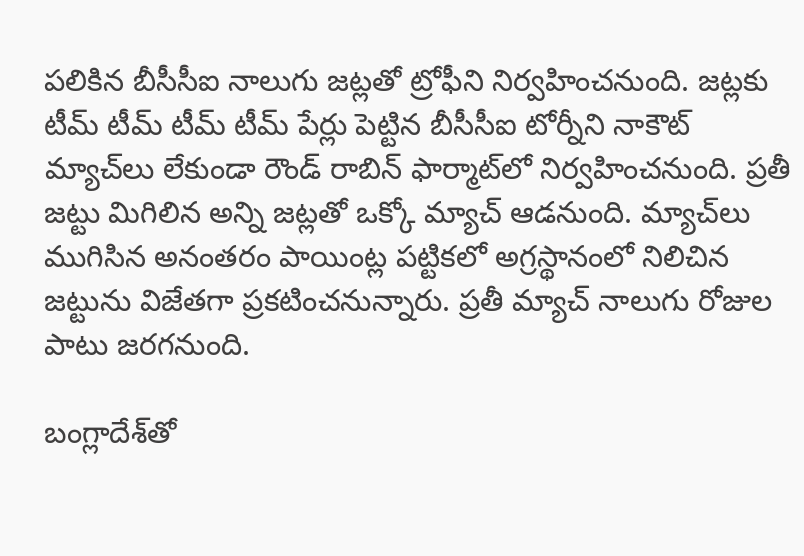పలికిన బీసీసీఐ నాలుగు జట్లతో ట్రోఫీని నిర్వహించనుంది. జట్లకు టీమ్ టీమ్ టీమ్ టీమ్ పేర్లు పెట్టిన బీసీసీఐ టోర్నీని నాకౌట్ మ్యాచ్‌లు లేకుండా రౌండ్ రాబిన్ ఫార్మాట్‌లో నిర్వహించనుంది. ప్రతీ జట్టు మిగిలిన అన్ని జట్లతో ఒక్కో మ్యాచ్ ఆడనుంది. మ్యాచ్‌లు ముగిసిన అనంతరం పాయింట్ల పట్టికలో అగ్రస్థానంలో నిలిచిన జట్టును విజేతగా ప్రకటించనున్నారు. ప్రతీ మ్యాచ్ నాలుగు రోజుల పాటు జరగనుంది.

బంగ్లాదేశ్‌తో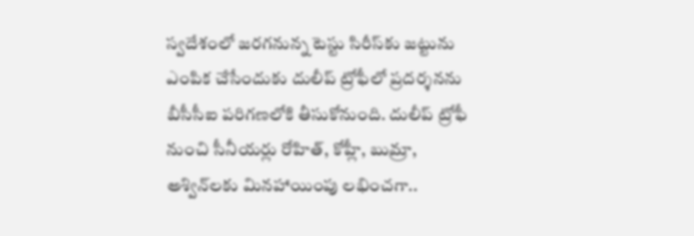స్వదేశంలో జరగనున్న టెస్టు సిరీస్‌కు జట్టును ఎంపిక చేసేందుకు దులీప్ ట్రోఫీలో ప్రదర్శనను బీసీసీఐ పరిగణలోకి తీసుకోనుంది. దులీప్ ట్రోఫీ నుంచి సీనీయర్లు రోహిత్, కోహ్లీ, బుమ్రా, అశ్విన్‌లకు మినహాయింపు లభించగా..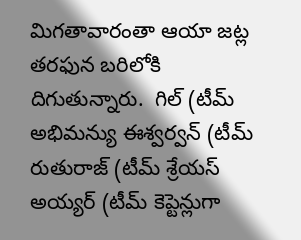మిగతావారంతా ఆయా జట్ల తరఫున బరిలోకి దిగుతున్నారు.  గిల్ (టీమ్ అభిమన్యు ఈశ్వర్వన్ (టీమ్ రుతురాజ్ (టీమ్ శ్రేయస్ అయ్యర్ (టీమ్ కెప్టెన్లుగా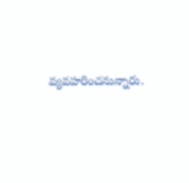వ్యవహరించనున్నారు.